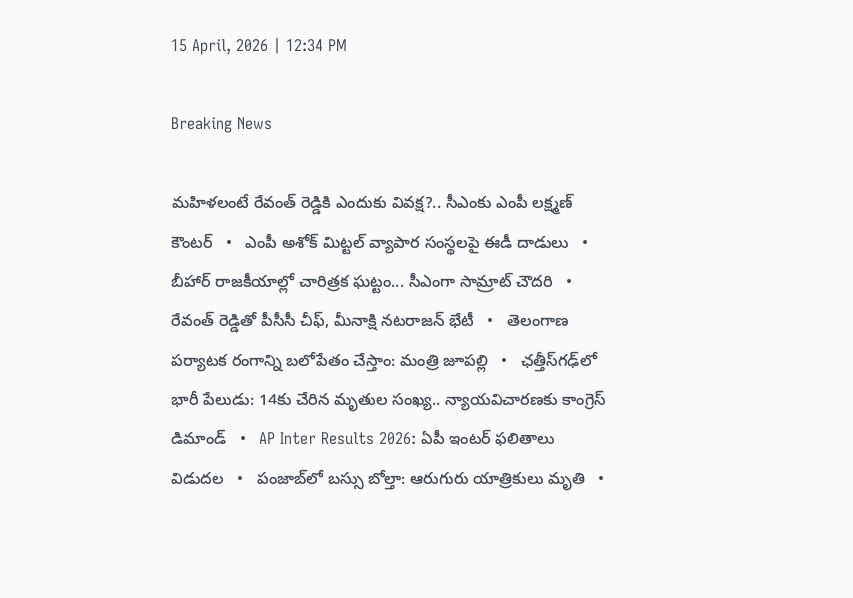15 April, 2026 | 12:34 PM

Breaking News

మహిళలంటే రేవంత్ రెడ్డికి ఎందుకు వివక్ష?.. సీఎంకు ఎంపీ లక్ష్మణ్ కౌంటర్   •   ఎంపీ అశోక్ మిట్టల్‌ వ్యాపార సంస్థలపై ఈడీ దాడులు   •   బీహార్ రాజకీయాల్లో చారిత్రక ఘట్టం... సీఎంగా సామ్రాట్‌ చౌదరి   •   రేవంత్‌ రెడ్డితో పీసీసీ చీఫ్, మీనాక్షి నటరాజన్ భేటీ   •   తెలంగాణ పర్యాటక రంగాన్ని బలోపేతం చేస్తాం: మంత్రి జూపల్లి   •   ఛత్తీస్‌గఢ్‌లో భారీ పేలుడు: 14కు చేరిన మృతుల సంఖ్య.. న్యాయవిచారణకు కాంగ్రెస్ డిమాండ్   •   AP Inter Results 2026: ఏపీ ఇంటర్ ఫలితాలు విడుదల   •   పంజాబ్‌లో బస్సు బోల్తా: ఆరుగురు యాత్రికులు మృతి   •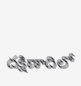దక్షిణాదిలో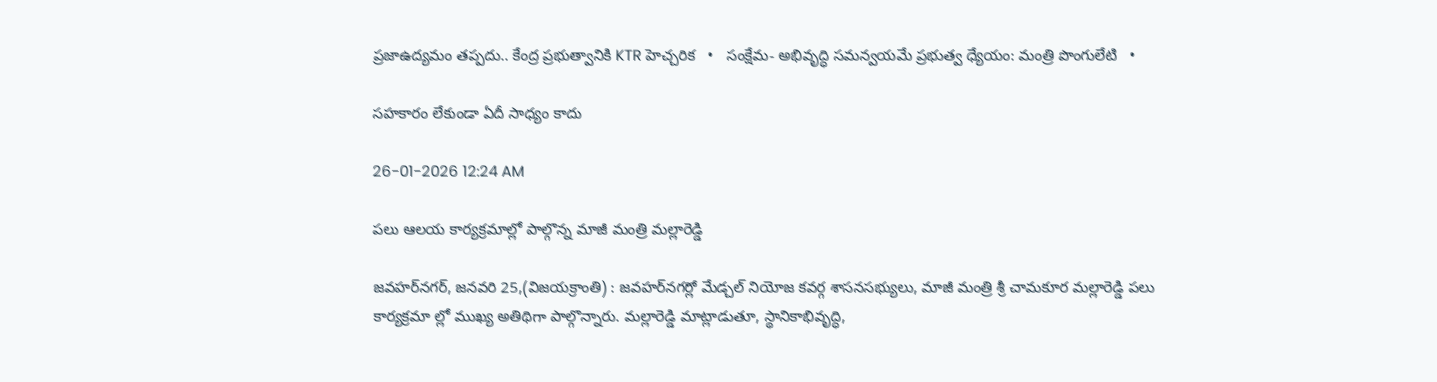ప్రజాఉద్యమం తప్పదు.. కేంద్ర ప్రభుత్వానికి KTR హెచ్చరిక   •   సంక్షేమ- అభివృద్ధి సమన్వయమే ప్రభుత్వ ధ్యేయం: మంత్రి పొంగులేటి   •

సహకారం లేకుండా ఏదీ సాధ్యం కాదు

26-01-2026 12:24 AM

పలు ఆలయ కార్యక్రమాల్లో పాల్గొన్న మాజీ మంత్రి మల్లారెడ్డి

జవహర్‌నగర్, జనవరి 25,(విజయక్రాంతి) : జవహర్‌నగర్లో మేడ్చల్ నియోజ కవర్గ శాసనసభ్యులు, మాజీ మంత్రి శ్రీ చామకూర మల్లారెడ్డి పలు కార్యక్రమా ల్లో ముఖ్య అతిథిగా పాల్గొన్నారు. మల్లారెడ్డి మాట్లాడుతూ, స్థానికాభివృద్ధి,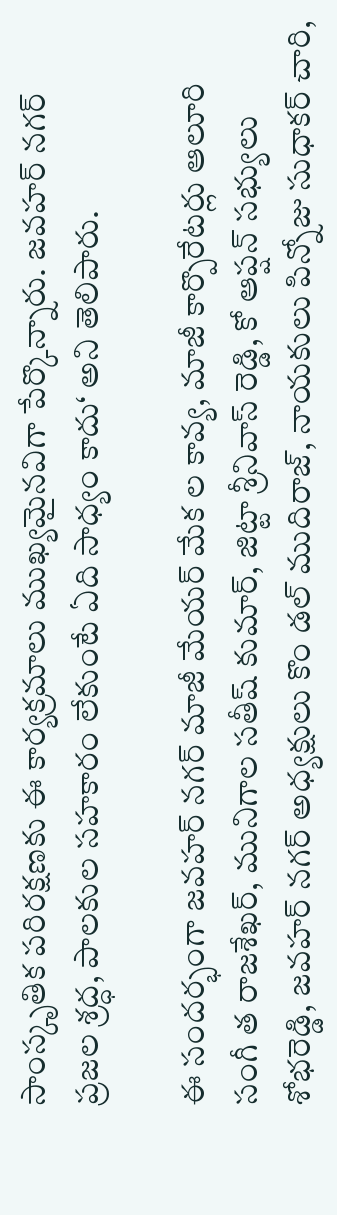సాంస్కృతిక పరిరక్షణకు ఈ కార్యక్రమాలు ముఖ్యమైనవిగా పేర్కొన్నారు. జవహర్ నగర్ ప్రజల శ్రద్ధ, పాలకుల సహకారం లేకుంటే ఏది సాధ్యం కాదు‘ అని తెలిపారు.

ఈ సందర్భంగా జవహర్ నగర్ మాజీ మేయర్ మేక ల కావ్య, మాజీ కార్పొరేటర్లు ఆలూరి సంగీ త రాజశేఖర్, మునిగాల సతీష్ కుమార్, జిట్టా శ్రీనివాస్ రెడ్డి, కో ఆప్షన్ సభ్యులు శోభరెడ్డి, జవహర్ నగర్ అధ్యక్షులు కొం డల్ ముదిరాజ్, నాయకులు పిన్నోజు సుధాకర్ చారి,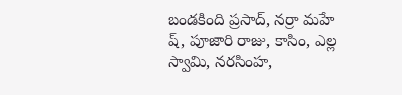బండకింది ప్రసాద్, నర్రా మహే ష్, పూజారి రాజు, కాసిం, ఎల్ల స్వామి, నరసింహ,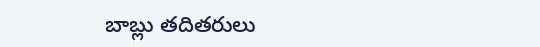బాబ్లు తదితరులు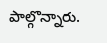పాల్గొన్నారు.